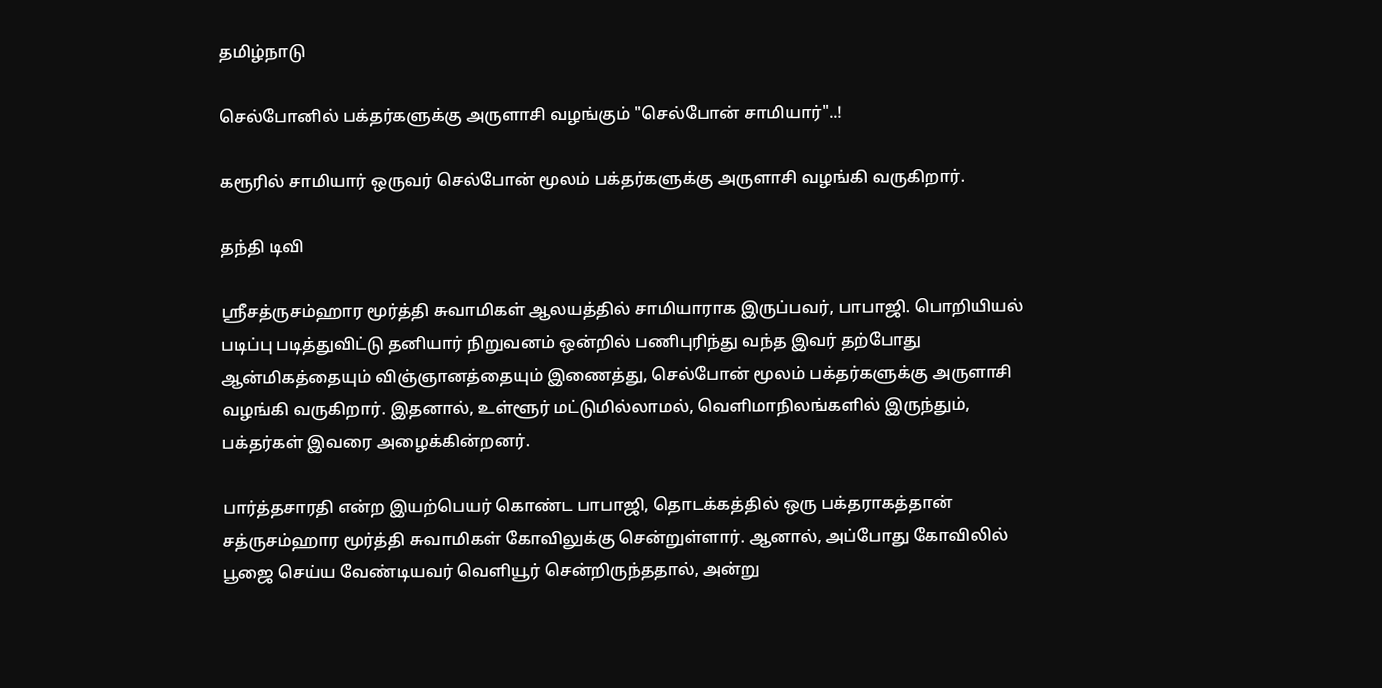தமிழ்நாடு

செல்போனில் பக்தர்களுக்கு அருளாசி வழங்கும் "செல்போன் சாமியார்"..!

கரூரில் சாமியார் ஒருவர் செல்போன் மூலம் பக்தர்களுக்கு அருளாசி வழங்கி வருகிறார்.

தந்தி டிவி

ஸ்ரீசத்ருசம்ஹார மூர்த்தி சுவாமிகள் ஆலயத்தில் சாமியாராக இருப்பவர், பாபாஜி. பொறியியல் படிப்பு படித்துவிட்டு தனியார் நிறுவனம் ஒன்றில் பணிபுரிந்து வந்த இவர் தற்போது ஆன்மிகத்தையும் விஞ்ஞானத்தையும் இணைத்து, செல்போன் மூலம் பக்தர்களுக்கு அருளாசி வழங்கி வருகிறார். இதனால், உள்ளூர் மட்டுமில்லாமல், வெளிமாநிலங்களில் இருந்தும், பக்தர்கள் இவரை அழைக்கின்றனர்.

பார்த்தசாரதி என்ற இயற்பெயர் கொண்ட பாபாஜி, தொடக்கத்தில் ஒரு பக்தராகத்தான் சத்ருசம்ஹார மூர்த்தி சுவாமிகள் கோவிலுக்கு சென்றுள்ளார். ஆனால், அப்போது கோவிலில் பூஜை செய்ய வேண்டியவர் வெளியூர் சென்றிருந்ததால், அன்று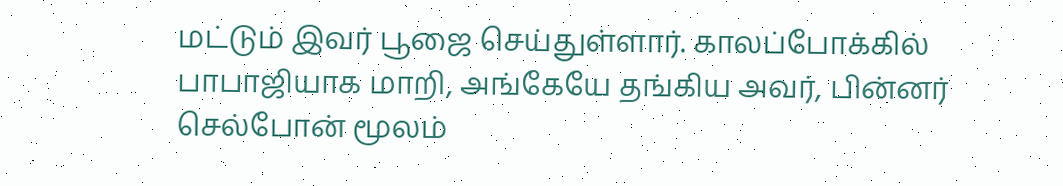மட்டும் இவர் பூஜை செய்துள்ளார். காலப்போக்கில் பாபாஜியாக மாறி, அங்கேயே தங்கிய அவர், பின்னர் செல்போன் மூலம்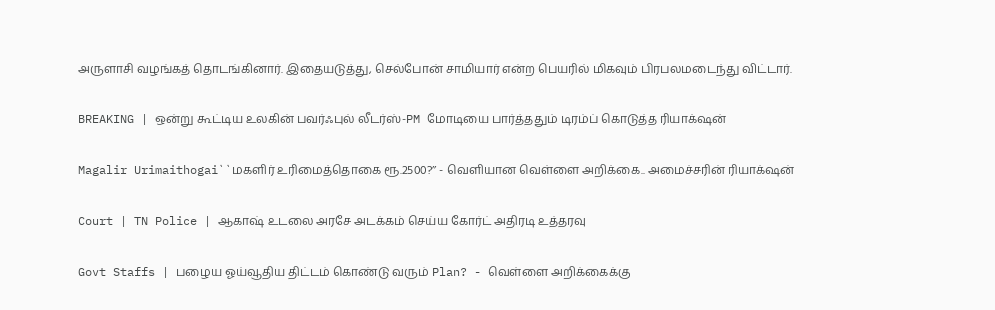அருளாசி வழங்கத் தொடங்கினார். இதையடுத்து, செல்போன் சாமியார் என்ற பெயரில் மிகவும் பிரபலமடைந்து விட்டார்.

BREAKING | ஒன்று கூட்டிய உலகின் பவர்ஃபுல் லீடர்ஸ்-PM மோடியை பார்த்ததும் டிரம்ப் கொடுத்த ரியாக்‌ஷன்

Magalir Urimaithogai``மகளிர் உரிமைத்தொகை ரூ.2500?’’ - வெளியான வெள்ளை அறிக்கை.. அமைச்சரின் ரியாக்‌ஷன்

Court | TN Police | ஆகாஷ் உடலை அரசே அடக்கம் செய்ய கோர்ட் அதிரடி உத்தரவு

Govt Staffs | பழைய ஓய்வூதிய திட்டம் கொண்டு வரும் Plan? - வெள்ளை அறிக்கைக்கு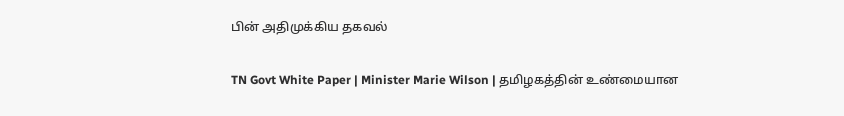பின் அதிமுக்கிய தகவல்

TN Govt White Paper | Minister Marie Wilson | தமிழகத்தின் உண்மையான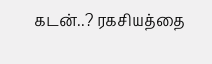கடன்..? ரகசியத்தை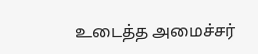உடைத்த அமைச்சர்